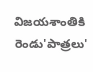విజయశాంతికి రెండు'పాత్రలు'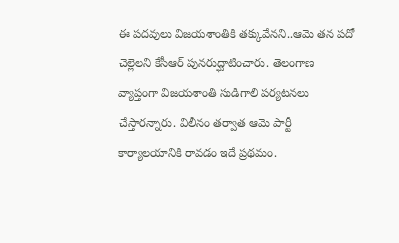ఈ పదవులు విజయశాంతికి తక్కువేనని..ఆమె తన పదో చెల్లెలని కేసీఆర్ పునరుద్ఘాటించారు. తెలంగాణ వ్యాప్తంగా విజయశాంతి సుడిగాలి పర్యటనలు చేస్తారన్నారు. విలీనం తర్వాత ఆమె పార్టీ కార్యాలయానికి రావడం ఇదే ప్రథమం.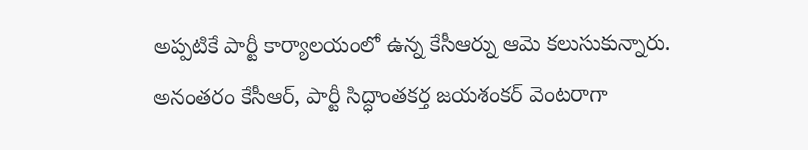అప్పటికే పార్టీ కార్యాలయంలో ఉన్న కేసీఆర్ను ఆమె కలుసుకున్నారు. అనంతరం కేసీఆర్, పార్టీ సిద్ధాంతకర్త జయశంకర్ వెంటరాగా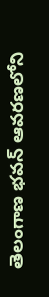తెలంగాణ భవన్ ఆవరణలోని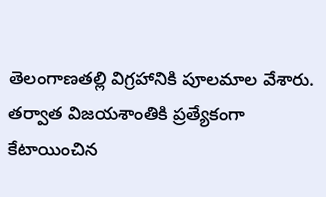తెలంగాణతల్లి విగ్రహానికి పూలమాల వేశారు. తర్వాత విజయశాంతికి ప్రత్యేకంగా కేటాయించిన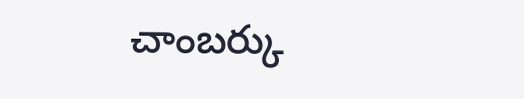చాంబర్కు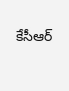కేసీఆర్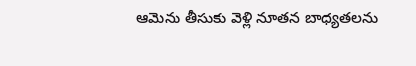ఆమెను తీసుకు వెళ్లి నూతన బాధ్యతలను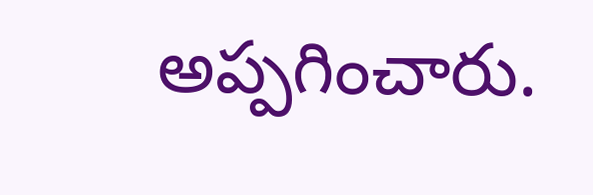అప్పగించారు.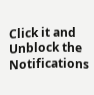Click it and Unblock the Notifications